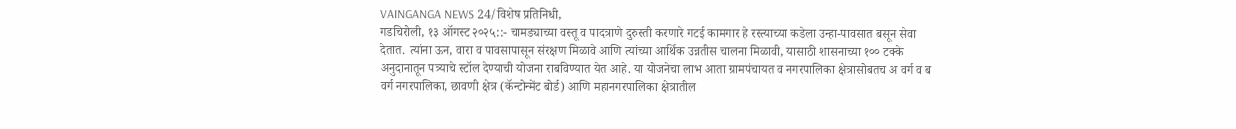VAINGANGA NEWS 24/विशेष प्रतिनिधी,
गडचिरोली, १३ ऑगस्ट २०२५::- चामड्याच्या वस्तू व पादत्राणे दुरुस्ती करणारे गटई कामगार हे रस्त्याच्या कडेला उन्हा-पावसात बसून सेवा देतात. त्यांना ऊन, वारा व पावसापासून संरक्षण मिळावे आणि त्यांच्या आर्थिक उन्नतीस चालना मिळावी, यासाठी शासनाच्या १०० टक्के अनुदानातून पत्र्याचे स्टॉल देण्याची योजना राबविण्यात येत आहे. या योजनेचा लाभ आता ग्रामपंचायत व नगरपालिका क्षेत्रासोबतच अ वर्ग व ब वर्ग नगरपालिका, छावणी क्षेत्र (कॅन्टोन्मेंट बोर्ड) आणि महानगरपालिका क्षेत्रातील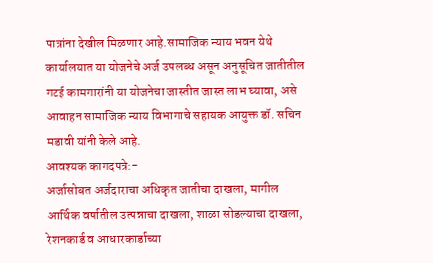पात्रांना देखील मिळणार आहे.सामाजिक न्याय भवन येथे कार्यालयात या योजनेचे अर्ज उपलब्ध असून अनुसूचित जातीतील गटई कामगारांनी या योजनेचा जास्तीत जास्त लाभ घ्यावा, असे आवाहन सामाजिक न्याय विभागाचे सहायक आयुक्त डॉ. सचिन मडावी यांनी केले आहे.
आवश्यक कागदपत्रे:-
अर्जासोबत अर्जदाराचा अधिकृत जातीचा दाखला, मागील आर्थिक वर्षातील उत्पन्नाचा दाखला, शाळा सोडल्याचा दाखला, रेशनकार्ड व आधारकार्डाच्या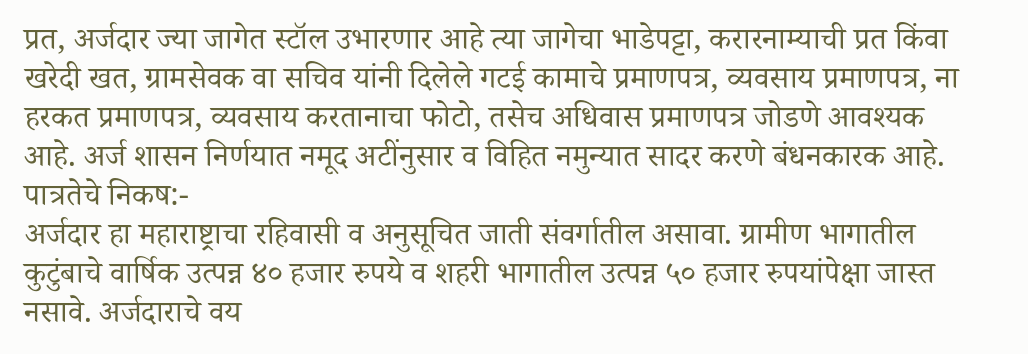प्रत, अर्जदार ज्या जागेत स्टॉल उभारणार आहे त्या जागेचा भाडेपट्टा, करारनाम्याची प्रत किंवा खरेदी खत, ग्रामसेवक वा सचिव यांनी दिलेले गटई कामाचे प्रमाणपत्र, व्यवसाय प्रमाणपत्र, ना हरकत प्रमाणपत्र, व्यवसाय करतानाचा फोटो, तसेच अधिवास प्रमाणपत्र जोडणे आवश्यक आहे. अर्ज शासन निर्णयात नमूद अटींनुसार व विहित नमुन्यात सादर करणे बंधनकारक आहे.
पात्रतेचे निकष:-
अर्जदार हा महाराष्ट्राचा रहिवासी व अनुसूचित जाती संवर्गातील असावा. ग्रामीण भागातील कुटुंबाचे वार्षिक उत्पन्न ४० हजार रुपये व शहरी भागातील उत्पन्न ५० हजार रुपयांपेक्षा जास्त नसावे. अर्जदाराचे वय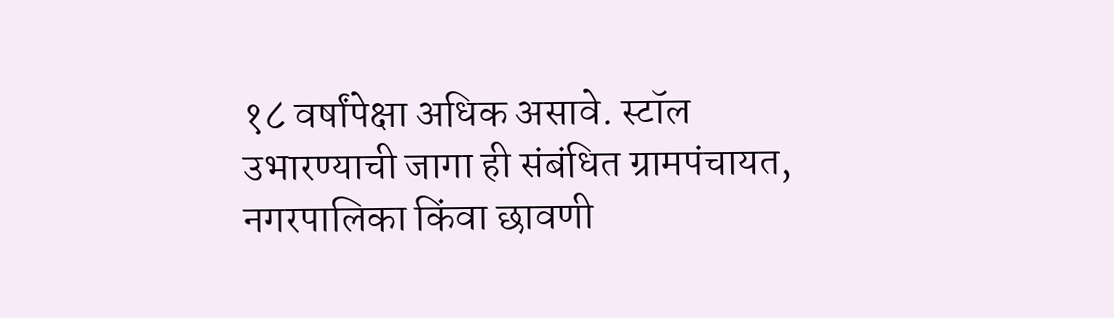१८ वर्षांपेक्षा अधिक असावे. स्टॉल उभारण्याची जागा ही संबंधित ग्रामपंचायत, नगरपालिका किंवा छावणी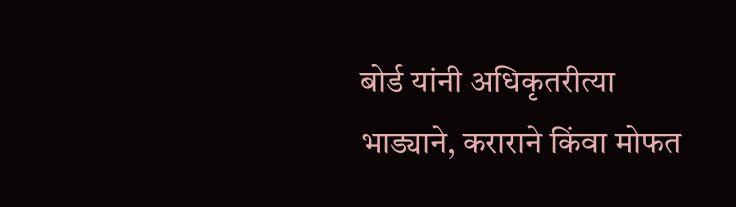बोर्ड यांनी अधिकृतरीत्या भाड्याने, कराराने किंवा मोफत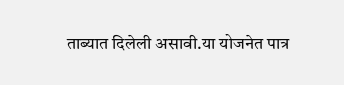ताब्यात दिलेली असावी.या योजनेत पात्र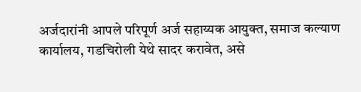अर्जदारांनी आपले परिपूर्ण अर्ज सहाय्यक आयुक्त, समाज कल्याण कार्यालय, गडचिरोली येथे सादर करावेत, असे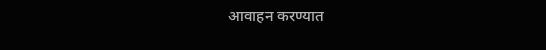आवाहन करण्यात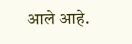आले आहे.